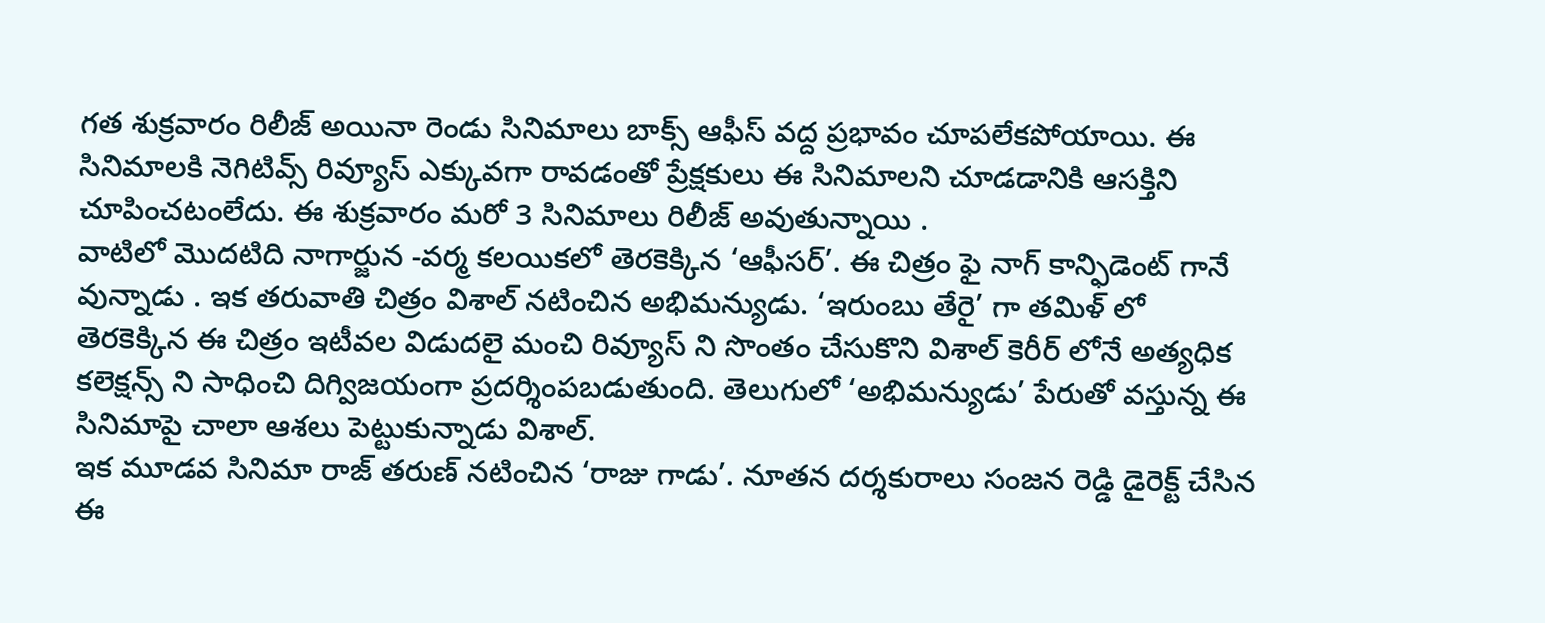గత శుక్రవారం రిలీజ్ అయినా రెండు సినిమాలు బాక్స్ ఆఫీస్ వద్ద ప్రభావం చూపలేకపోయాయి. ఈ సినిమాలకి నెగిటివ్స్ రివ్యూస్ ఎక్కువగా రావడంతో ప్రేక్షకులు ఈ సినిమాలని చూడడానికి ఆసక్తిని చూపించటంలేదు. ఈ శుక్రవారం మరో 3 సినిమాలు రిలీజ్ అవుతున్నాయి .
వాటిలో మొదటిది నాగార్జున -వర్మ కలయికలో తెరకెక్కిన ‘ఆఫీసర్’. ఈ చిత్రం ఫై నాగ్ కాన్ఫిడెంట్ గానే వున్నాడు . ఇక తరువాతి చిత్రం విశాల్ నటించిన అభిమన్యుడు. ‘ఇరుంబు తేరై’ గా తమిళ్ లో తెరకెక్కిన ఈ చిత్రం ఇటీవల విడుదలై మంచి రివ్యూస్ ని సొంతం చేసుకొని విశాల్ కెరీర్ లోనే అత్యధిక కలెక్షన్స్ ని సాధించి దిగ్విజయంగా ప్రదర్శింపబడుతుంది. తెలుగులో ‘అభిమన్యుడు’ పేరుతో వస్తున్న ఈ సినిమాపై చాలా ఆశలు పెట్టుకున్నాడు విశాల్.
ఇక మూడవ సినిమా రాజ్ తరుణ్ నటించిన ‘రాజు గాడు’. నూతన దర్శకురాలు సంజన రెడ్డి డైరెక్ట్ చేసిన ఈ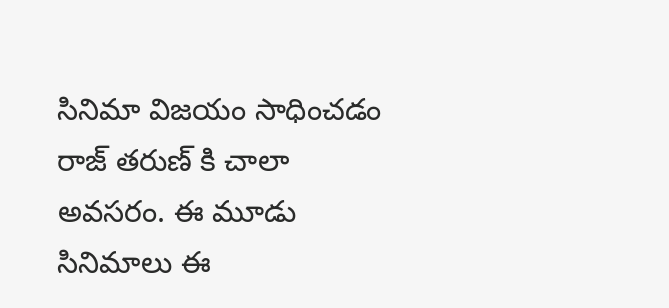సినిమా విజయం సాధించడం రాజ్ తరుణ్ కి చాలా అవసరం. ఈ మూడు సినిమాలు ఈ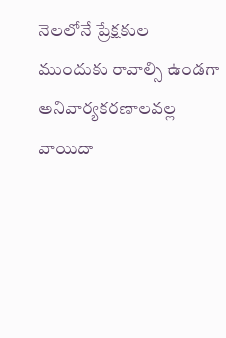నెలలోనే ప్రేక్షకుల ముందుకు రావాల్సి ఉండగా అనివార్యకరణాలవల్ల వాయిదా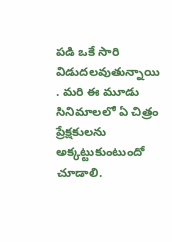పడి ఒకే సారి విడుదలవుతున్నాయి . మరి ఈ మూడు సినిమాలలో ఏ చిత్రం ప్రేక్షకులను అక్కట్టుకుంటుందో చూడాలి.